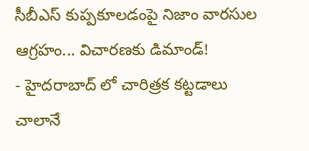సీబీఎస్ కుప్పకూలడంపై నిజాం వారసుల ఆగ్రహం... విచారణకు డిమాండ్!
- హైదరాబాద్ లో చారిత్రక కట్టడాలు చాలానే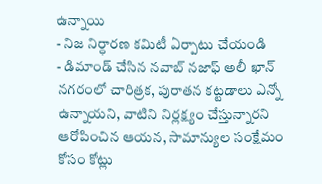ఉన్నాయి
- నిజ నిర్ధారణ కమిటీ ఏర్పాటు చేయండి
- డిమాండ్ చేసిన నవాబ్ నజాఫ్ అలీ ఖాన్
నగరంలో చారిత్రక, పురాతన కట్టడాలు ఎన్నో ఉన్నాయని, వాటిని నిర్లక్ష్యం చేస్తున్నారని ఆరోపించిన ఆయన, సామాన్యుల సంక్షేమం కోసం కోట్లు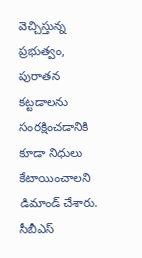వెచ్చిస్తున్న ప్రభుత్వం, పురాతన కట్టడాలను సంరక్షించడానికి కూడా నిధులు కేటాయించాలని డిమాండ్ చేశారు. సీబీఎస్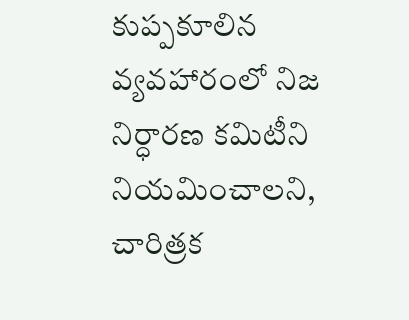కుప్పకూలిన వ్యవహారంలో నిజ నిర్ధారణ కమిటీని నియమించాలని, చారిత్రక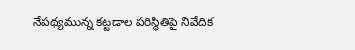నేపథ్యమున్న కట్టడాల పరిస్థితిపై నివేదిక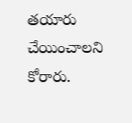తయారు చేయించాలని కోరారు.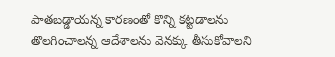పాతబడ్డాయన్న కారణంతో కొన్ని కట్టడాలను తొలగించాలన్న ఆదేశాలను వెనక్కు తీసుకోవాలని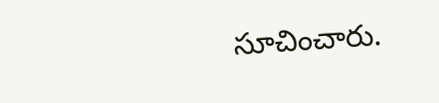సూచించారు.